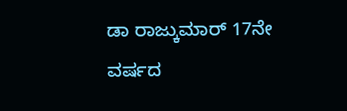ಡಾ ರಾಜ್ಕುಮಾರ್ 17ನೇ ವರ್ಷದ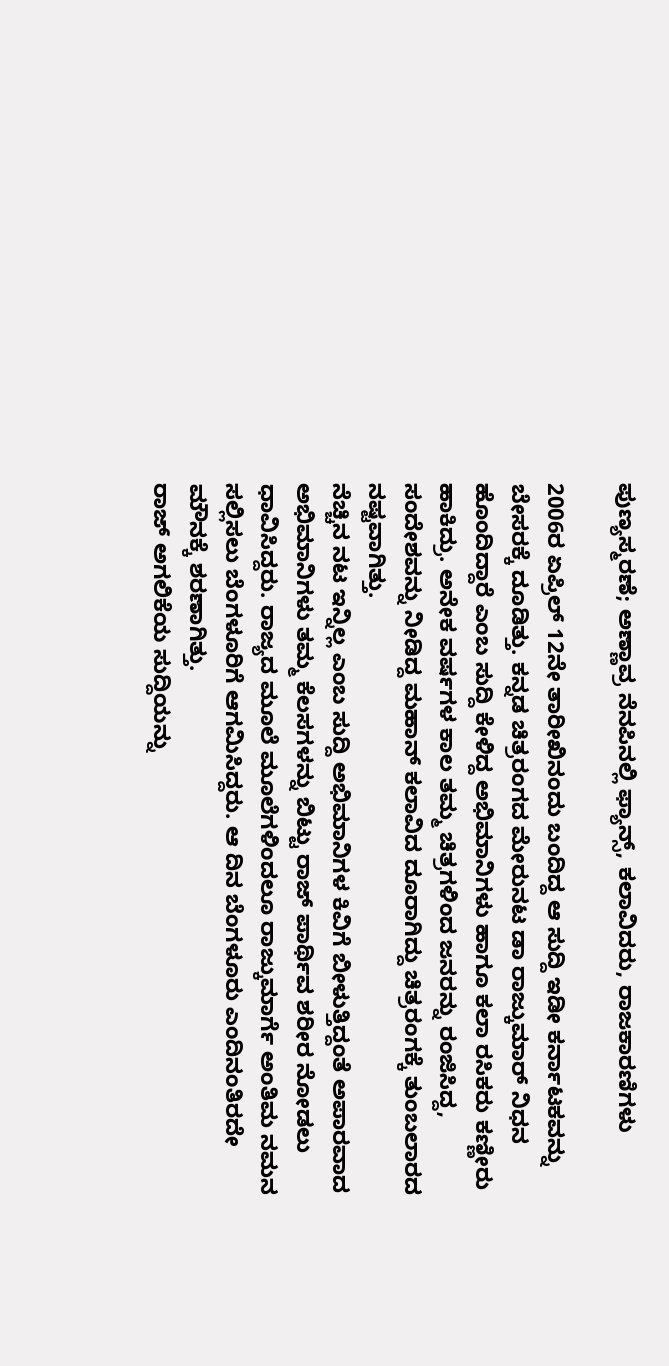ಪುಣ್ಯಸ್ಮರಣೆ; ಅಣ್ಣಾವ್ರ ನೆನಪಿನಲ್ಲಿ ಫ್ಯಾನ್ಸ್, ಕಲಾವಿದರು, ರಾಜಕಾರಣಿಗಳು

2006ರ ಏಪ್ರಿಲ್ 12ನೇ ತಾರೀಖಿನಂದು ಬಂದಿದ್ದ ಆ ಸುದ್ದಿ ಇಡೀ ಕರ್ನಾಟಕವನ್ನು ಬೇಸರಕ್ಕೆ ದೂಡಿತ್ತು. ಕನ್ನಡ ಚಿತ್ರರಂಗದ ಮೇರುನಟ ಡಾ ರಾಜ್ಕುಮಾರ್ ನಿಧನ ಹೊಂದಿದ್ದಾರೆ ಎಂಬ ಸುದ್ದಿ ಕೇಳಿದ್ದ ಅಭಿಮಾನಿಗಳು ಹಾಗೂ ಕಲಾ ರಸಿಕರು ಕಣ್ಣೀರು ಹಾಕಿದ್ರು. ಅನೇಕ ವರ್ಷಗಳ ಕಾಲ ತಮ್ಮ ಚಿತ್ರಗಳಿಂದ ಜನರನ್ನು ರಂಜಿಸಿದ್ದ, ಸಂದೇಶವನ್ನು ನೀಡಿದ್ದ ಮಹಾನ್ ಕಲಾವಿದ ದೂರಾಗಿದ್ದು ಚಿತ್ರರಂಗಕ್ಕೆ ತುಂಬಲಾರದ ನಷ್ಟವಾಗಿತ್ತು.
ನೆಚ್ಚಿನ ನಟ ಇನ್ನಿಲ್ಲ ಎಂಬ ಸುದ್ದಿ ಅಭಿಮಾನಿಗಳ ಕಿವಿಗೆ ಬೀಳುತ್ತಿದ್ದಂತೆ ಅಪಾರವಾದ ಅಭಿಮಾನಿಗಳು ತಮ್ಮ ಕೆಲಸಗಳನ್ನು ಬಿಟ್ಟು ರಾಜ್ ಪಾರ್ಥಿವ ಶರೀರ ನೋಡಲು ಧಾವಿಸಿದ್ದರು. ರಾಜ್ಯದ ಮೂಲೆ ಮೂಲೆಗಳಿಂದಲೂ ರಾಜ್ಕುಮಾರ್ಗೆ ಅಂತಿಮ ನಮನ ಸಲ್ಲಿಸಲು ಬೆಂಗಳೂರಿಗೆ ಆಗಮಿಸಿದ್ದರು. ಆ ದಿನ ಬೆಂಗಳೂರು ಎಂದಿನಂತಿರದೇ ಮೌನಕ್ಕೆ ಶರಣಾಗಿತ್ತು.
ರಾಜ್ ಅಗಲಿಕೆಯ ಸುದ್ದಿಯನ್ನು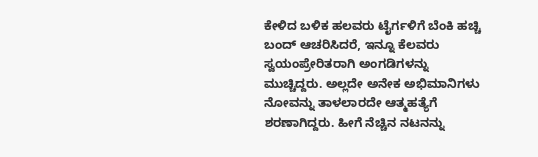ಕೇಳಿದ ಬಳಿಕ ಹಲವರು ಟೈರ್ಗಳಿಗೆ ಬೆಂಕಿ ಹಚ್ಚಿ ಬಂದ್ ಆಚರಿಸಿದರೆ, ಇನ್ನೂ ಕೆಲವರು ಸ್ವಯಂಪ್ರೇರಿತರಾಗಿ ಅಂಗಡಿಗಳನ್ನು ಮುಚ್ಚಿದ್ದರು. ಅಲ್ಲದೇ ಅನೇಕ ಅಭಿಮಾನಿಗಳು ನೋವನ್ನು ತಾಳಲಾರದೇ ಆತ್ಮಹತ್ಯೆಗೆ ಶರಣಾಗಿದ್ದರು. ಹೀಗೆ ನೆಚ್ಚಿನ ನಟನನ್ನು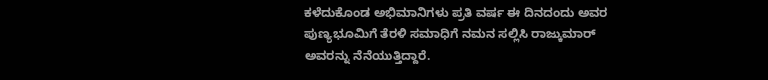ಕಳೆದುಕೊಂಡ ಅಭಿಮಾನಿಗಳು ಪ್ರತಿ ವರ್ಷ ಈ ದಿನದಂದು ಅವರ ಪುಣ್ಯಭೂಮಿಗೆ ತೆರಳಿ ಸಮಾಧಿಗೆ ನಮನ ಸಲ್ಲಿಸಿ ರಾಜ್ಕುಮಾರ್ ಅವರನ್ನು ನೆನೆಯುತ್ತಿದ್ದಾರೆ.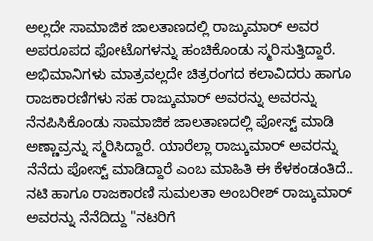ಅಲ್ಲದೇ ಸಾಮಾಜಿಕ ಜಾಲತಾಣದಲ್ಲಿ ರಾಜ್ಕುಮಾರ್ ಅವರ ಅಪರೂಪದ ಫೋಟೊಗಳನ್ನು ಹಂಚಿಕೊಂಡು ಸ್ಮರಿಸುತ್ತಿದ್ದಾರೆ. ಅಭಿಮಾನಿಗಳು ಮಾತ್ರವಲ್ಲದೇ ಚಿತ್ರರಂಗದ ಕಲಾವಿದರು ಹಾಗೂ ರಾಜಕಾರಣಿಗಳು ಸಹ ರಾಜ್ಕುಮಾರ್ ಅವರನ್ನು ಅವರನ್ನು ನೆನಪಿಸಿಕೊಂಡು ಸಾಮಾಜಿಕ ಜಾಲತಾಣದಲ್ಲಿ ಪೋಸ್ಟ್ ಮಾಡಿ ಅಣ್ಣಾವ್ರನ್ನು ಸ್ಮರಿಸಿದ್ದಾರೆ. ಯಾರೆಲ್ಲಾ ರಾಜ್ಕುಮಾರ್ ಅವರನ್ನು ನೆನೆದು ಪೋಸ್ಟ್ ಮಾಡಿದ್ದಾರೆ ಎಂಬ ಮಾಹಿತಿ ಈ ಕೆಳಕಂಡಂತಿದೆ..
ನಟಿ ಹಾಗೂ ರಾಜಕಾರಣಿ ಸುಮಲತಾ ಅಂಬರೀಶ್ ರಾಜ್ಕುಮಾರ್ ಅವರನ್ನು ನೆನೆದಿದ್ದು "ನಟರಿಗೆ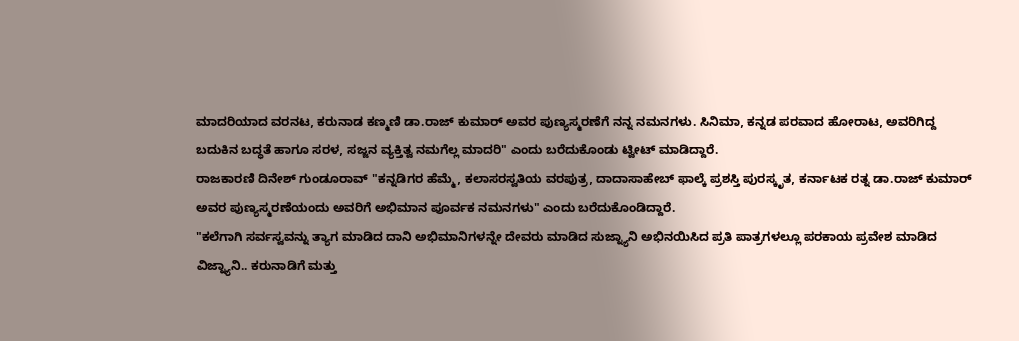ಮಾದರಿಯಾದ ವರನಟ, ಕರುನಾಡ ಕಣ್ಮಣಿ ಡಾ.ರಾಜ್ ಕುಮಾರ್ ಅವರ ಪುಣ್ಯಸ್ಮರಣೆಗೆ ನನ್ನ ನಮನಗಳು. ಸಿನಿಮಾ, ಕನ್ನಡ ಪರವಾದ ಹೋರಾಟ, ಅವರಿಗಿದ್ದ ಬದುಕಿನ ಬದ್ಧತೆ ಹಾಗೂ ಸರಳ, ಸಜ್ಜನ ವ್ಯಕ್ತಿತ್ವ ನಮಗೆಲ್ಲ ಮಾದರಿ" ಎಂದು ಬರೆದುಕೊಂಡು ಟ್ವೀಟ್ ಮಾಡಿದ್ದಾರೆ.
ರಾಜಕಾರಣಿ ದಿನೇಶ್ ಗುಂಡೂರಾವ್ "ಕನ್ನಡಿಗರ ಹೆಮ್ಮೆ, ಕಲಾಸರಸ್ವತಿಯ ವರಪುತ್ರ, ದಾದಾಸಾಹೇಬ್ ಫಾಲ್ಕೆ ಪ್ರಶಸ್ತಿ ಪುರಸ್ಕೃತ, ಕರ್ನಾಟಕ ರತ್ನ ಡಾ.ರಾಜ್ ಕುಮಾರ್ ಅವರ ಪುಣ್ಯಸ್ಮರಣೆಯಂದು ಅವರಿಗೆ ಅಭಿಮಾನ ಪೂರ್ವಕ ನಮನಗಳು" ಎಂದು ಬರೆದುಕೊಂಡಿದ್ದಾರೆ.
"ಕಲೆಗಾಗಿ ಸರ್ವಸ್ವವನ್ನು ತ್ಯಾಗ ಮಾಡಿದ ದಾನಿ ಅಭಿಮಾನಿಗಳನ್ನೇ ದೇವರು ಮಾಡಿದ ಸುಜ್ನ್ಯಾನಿ ಅಭಿನಯಿಸಿದ ಪ್ರತಿ ಪಾತ್ರಗಳಲ್ಲೂ ಪರಕಾಯ ಪ್ರವೇಶ ಮಾಡಿದ ವಿಜ್ನ್ಯಾನಿ.. ಕರುನಾಡಿಗೆ ಮತ್ತು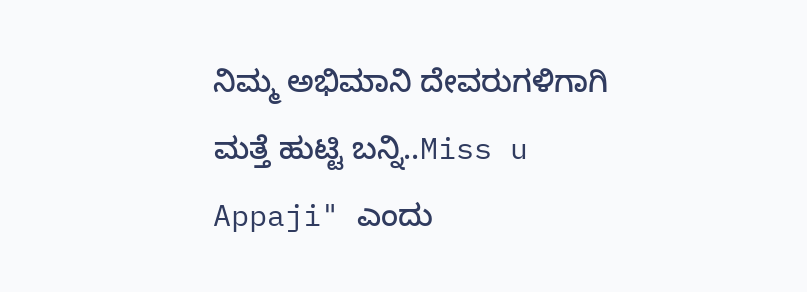ನಿಮ್ಮ ಅಭಿಮಾನಿ ದೇವರುಗಳಿಗಾಗಿ ಮತ್ತೆ ಹುಟ್ಟಿ ಬನ್ನಿ..Miss u Appaji" ಎಂದು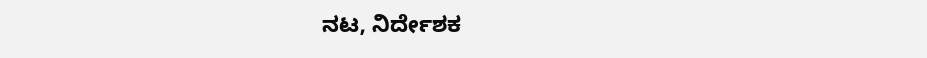ನಟ, ನಿರ್ದೇಶಕ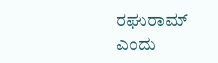ರಘುರಾಮ್ ಎಂದು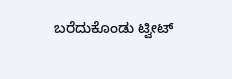ಬರೆದುಕೊಂಡು ಟ್ವೀಟ್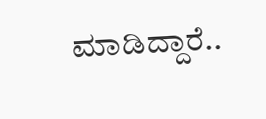ಮಾಡಿದ್ದಾರೆ..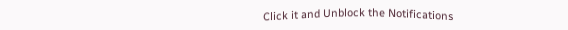Click it and Unblock the Notifications